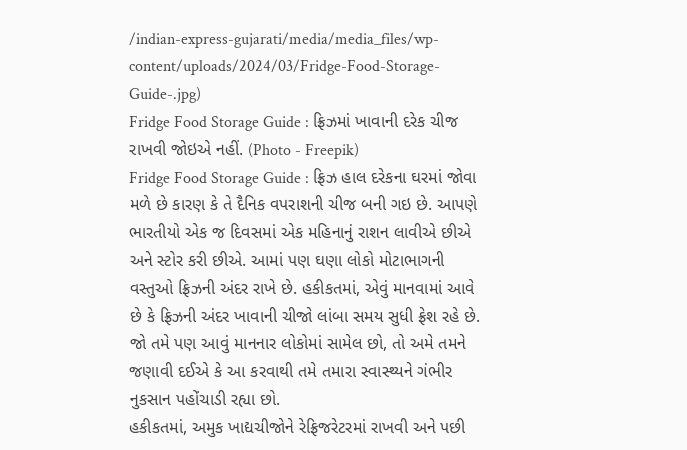/indian-express-gujarati/media/media_files/wp-content/uploads/2024/03/Fridge-Food-Storage-Guide-.jpg)
Fridge Food Storage Guide : ફ્રિઝમાં ખાવાની દરેક ચીજ રાખવી જોઇએ નહીં. (Photo - Freepik)
Fridge Food Storage Guide : ફ્રિઝ હાલ દરેકના ઘરમાં જોવા મળે છે કારણ કે તે દૈનિક વપરાશની ચીજ બની ગઇ છે. આપણે ભારતીયો એક જ દિવસમાં એક મહિનાનું રાશન લાવીએ છીએ અને સ્ટોર કરી છીએ. આમાં પણ ઘણા લોકો મોટાભાગની વસ્તુઓ ફ્રિઝની અંદર રાખે છે. હકીકતમાં, એવું માનવામાં આવે છે કે ફ્રિઝની અંદર ખાવાની ચીજો લાંબા સમય સુધી ફ્રેશ રહે છે. જો તમે પણ આવું માનનાર લોકોમાં સામેલ છો, તો અમે તમને જણાવી દઈએ કે આ કરવાથી તમે તમારા સ્વાસ્થ્યને ગંભીર નુકસાન પહોંચાડી રહ્યા છો.
હકીકતમાં, અમુક ખાદ્યચીજોને રેફ્રિજરેટરમાં રાખવી અને પછી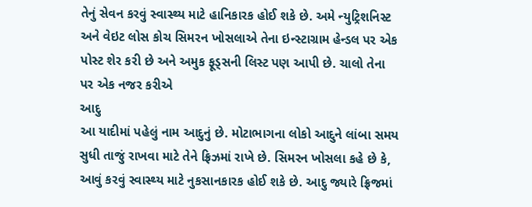તેનું સેવન કરવું સ્વાસ્થ્ય માટે હાનિકારક હોઈ શકે છે. અમે ન્યુટ્રિશનિસ્ટ અને વેઇટ લોસ કોચ સિમરન ખોસલાએ તેના ઇન્સ્ટાગ્રામ હેન્ડલ પર એક પોસ્ટ શેર કરી છે અને અમુક ફૂડ્સની લિસ્ટ પણ આપી છે. ચાલો તેના પર એક નજર કરીએ
આદુ
આ યાદીમાં પહેલું નામ આદુનું છે. મોટાભાગના લોકો આદુને લાંબા સમય સુધી તાજું રાખવા માટે તેને ફ્રિઝમાં રાખે છે. સિમરન ખોસલા કહે છે કે, આવું કરવું સ્વાસ્થ્ય માટે નુકસાનકારક હોઈ શકે છે. આદુ જ્યારે ફ્રિજમાં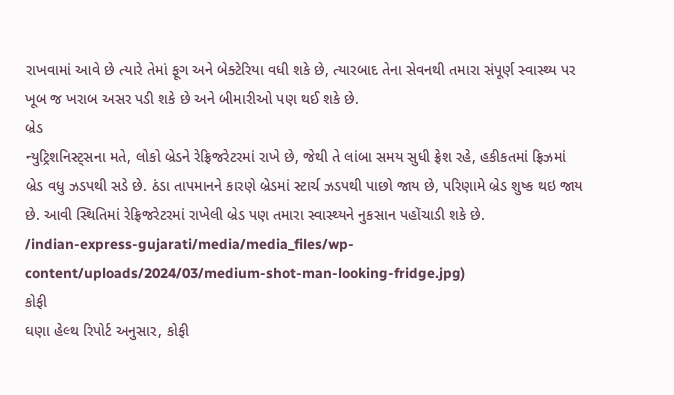રાખવામાં આવે છે ત્યારે તેમાં ફૂગ અને બેક્ટેરિયા વધી શકે છે, ત્યારબાદ તેના સેવનથી તમારા સંપૂર્ણ સ્વાસ્થ્ય પર ખૂબ જ ખરાબ અસર પડી શકે છે અને બીમારીઓ પણ થઈ શકે છે.
બ્રેડ
ન્યુટ્રિશનિસ્ટ્સના મતે, લોકો બ્રેડને રેફ્રિજરેટરમાં રાખે છે, જેથી તે લાંબા સમય સુધી ફ્રેશ રહે, હકીકતમાં ફ્રિઝમાં બ્રેડ વધુ ઝડપથી સડે છે. ઠંડા તાપમાનને કારણે બ્રેડમાં સ્ટાર્ચ ઝડપથી પાછો જાય છે, પરિણામે બ્રેડ શુષ્ક થઇ જાય છે. આવી સ્થિતિમાં રેફ્રિજરેટરમાં રાખેલી બ્રેડ પણ તમારા સ્વાસ્થ્યને નુકસાન પહોંચાડી શકે છે.
/indian-express-gujarati/media/media_files/wp-content/uploads/2024/03/medium-shot-man-looking-fridge.jpg)
કોફી
ઘણા હેલ્થ રિપોર્ટ અનુસાર, કોફી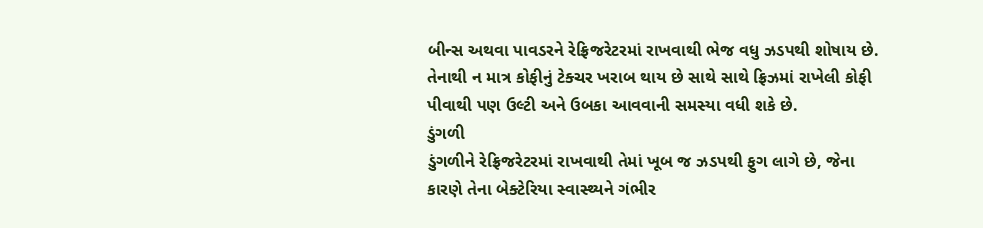બીન્સ અથવા પાવડરને રેફ્રિજરેટરમાં રાખવાથી ભેજ વધુ ઝડપથી શોષાય છે. તેનાથી ન માત્ર કોફીનું ટેક્ચર ખરાબ થાય છે સાથે સાથે ફ્રિઝમાં રાખેલી કોફી પીવાથી પણ ઉલ્ટી અને ઉબકા આવવાની સમસ્યા વધી શકે છે.
ડુંગળી
ડુંગળીને રેફ્રિજરેટરમાં રાખવાથી તેમાં ખૂબ જ ઝડપથી ફુગ લાગે છે, જેના કારણે તેના બેક્ટેરિયા સ્વાસ્થ્યને ગંભીર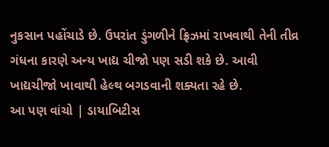નુકસાન પહોંચાડે છે. ઉપરાંત ડુંગળીને ફ્રિઝમાં રાખવાથી તેની તીવ્ર ગંધના કારણે અન્ય ખાદ્ય ચીજો પણ સડી શકે છે. આવી ખાદ્યચીજો ખાવાથી હેલ્થ બગડવાની શક્યતા રહે છે.
આ પણ વાંચો | ડાયાબિટીસ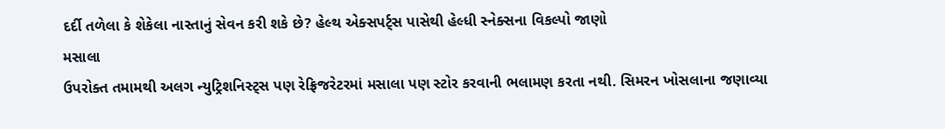દર્દી તળેલા કે શેકેલા નાસ્તાનું સેવન કરી શકે છે? હેલ્થ એક્સપર્ટ્સ પાસેથી હેલ્ધી સ્નેક્સના વિકલ્પો જાણો
મસાલા
ઉપરોક્ત તમામથી અલગ ન્યુટ્રિશનિસ્ટ્સ પણ રેફ્રિજરેટરમાં મસાલા પણ સ્ટોર કરવાની ભલામણ કરતા નથી. સિમરન ખોસલાના જણાવ્યા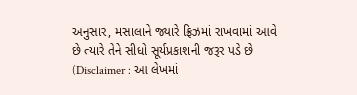અનુસાર, મસાલાને જ્યારે ફ્રિઝમાં રાખવામાં આવે છે ત્યારે તેને સીધો સૂર્યપ્રકાશની જરૂર પડે છે
(Disclaimer : આ લેખમાં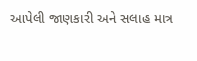આપેલી જાણકારી અને સલાહ માત્ર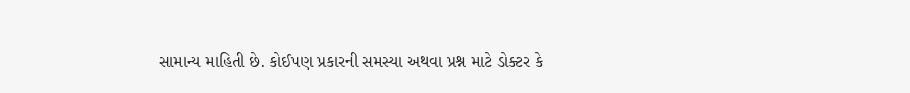સામાન્ય માહિતી છે. કોઈપણ પ્રકારની સમસ્યા અથવા પ્રશ્ન માટે ડોક્ટર કે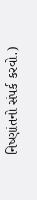નિષ્ણાંતનો સંપર્ક કરવો.)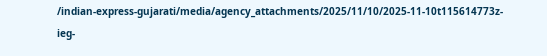/indian-express-gujarati/media/agency_attachments/2025/11/10/2025-11-10t115614773z-ieg-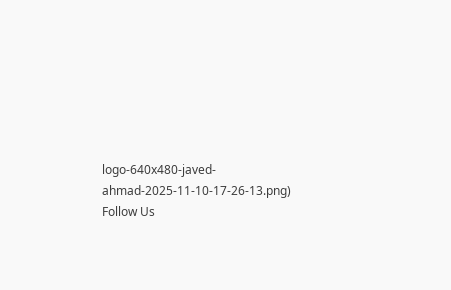logo-640x480-javed-ahmad-2025-11-10-17-26-13.png)
Follow Us